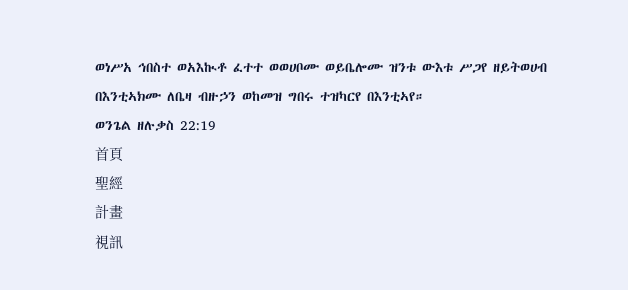ወነሥአ ኅበስተ ወአእኲቶ ፈተተ ወወሀቦሙ ወይቤሎሙ ዝንቱ ውእቱ ሥጋየ ዘይትወሀብ በእንቲኣክሙ ለቤዛ ብዙኃን ወከመዝ ግበሩ ተዝካርየ በእንቲኣየ።
ወንጌል ዘሉቃስ 22:19
首頁
聖經
計畫
視訊